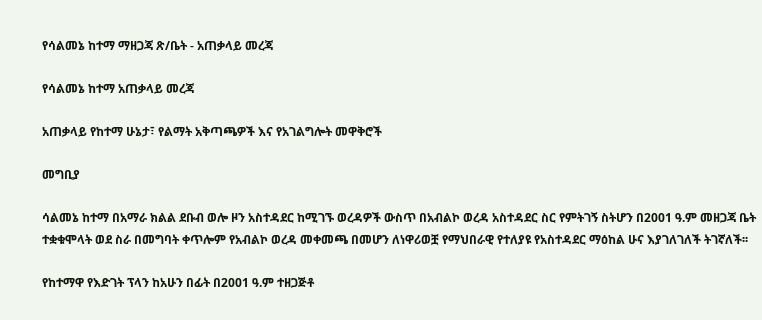የሳልመኔ ከተማ ማዘጋጃ ጽ/ቤት - አጠቃላይ መረጃ

የሳልመኔ ከተማ አጠቃላይ መረጃ

አጠቃላይ የከተማ ሁኔታ፣ የልማት አቅጣጫዎች እና የአገልግሎት መዋቅሮች

መግቢያ

ሳልመኔ ከተማ በአማራ ክልል ደቡብ ወሎ ዞን አስተዳደር ከሚገኙ ወረዳዎች ውስጥ በአብልኮ ወረዳ አስተዳደር ስር የምትገኝ ስትሆን በ2001 ዓ.ም መዘጋጃ ቤት ተቋቁሞላት ወደ ስራ በመግባት ቀጥሎም የአብልኮ ወረዳ መቀመጫ በመሆን ለነዋሪወቿ የማህበራዊ የተለያዩ የአስተዳደር ማዕከል ሁና እያገለገለች ትገኛለች፡፡

የከተማዋ የእድገት ፕላን ከአሁን በፊት በ2001 ዓ.ም ተዘጋጅቶ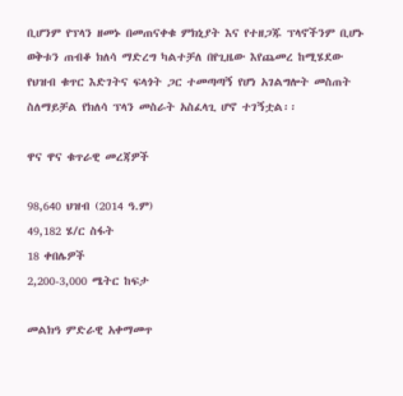ቢሆንም የፕላን ዘመኑ በመጠናቀቁ ምክኒያት እና የተዘጋጁ ፕላኖችንም ቢሆኑ ወቅቱን ጠብቆ ክለሳ ማድረግ ካልተቻለ በየጊዜው እየጨመረ ከሚሄደው የህዝብ ቁጥር እድገትና ፍላጎት ጋር ተመጣጣኝ የሆነ አገልግሎት መስጠት ስለማይቻል የክለሳ ፕላን መስራት አስፈላጊ ሆኖ ተገኝቷል፡፡

ዋና ዋና ቁጥራዊ መረጃዎች

98,640 ህዝብ (2014 ዓ.ም)
49,182 ሄ/ር ስፋት
18 ቀበሌዎች
2,200-3,000 ሜትር ከፍታ

መልክዓ ምድራዊ አቀማመጥ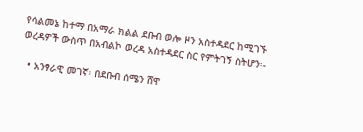የሳልመኔ ከተማ በአማራ ክልል ደቡብ ወሎ ዞን አስተዳደር ከሚገኙ ወረዳዎች ውስጥ በአብልኮ ወረዳ አስተዳደር ስር የምትገኝ ስትሆን፡-

  • አንፃራዊ መገኛ፡ በደቡብ ሰሜን ሸዋ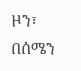ዞን፣ በሰሜን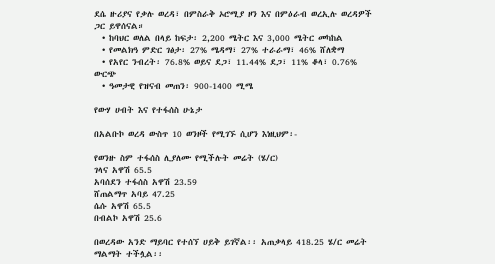ደሴ ዙሪያና የቃሉ ወረዳ፣ በምስራቅ ኦሮሚያ ዞን እና በምዕራብ ወረኢሉ ወረዳዎች ጋር ይዋሰናል።
  • ከባህር ወለል በላይ ከፍታ፡ 2,200 ሜትር እና 3,000 ሜትር መካከል
  • የመልክዓ ምድር ገፅታ፡ 27% ሜዳማ፣ 27% ተራራማ፣ 46% ሸለቋማ
  • የአየር ንብረት፡ 76.8% ወይና ደጋ፣ 11.44% ደጋ፣ 11% ቆላ፣ 0.76% ውርጭ
  • ዓመታዊ የዝናብ መጠን፡ 900-1400 ሚሜ

የውሃ ሀብት እና የተፋሰስ ሁኔታ

በአልቡኮ ወረዳ ውስጥ 10 ወንዞች የሚገኙ ሲሆን እነዚህም፡-

የወንዙ ስም ተፋሰስ ሊያለሙ የሚችሉት መሬት (ሄ/ር)
ገላና አዋሽ 65.5
አባሰደን ተፋሰስ አዋሽ 23.59
ሸጠልማጥ አባይ 47.25
ሴሱ አዋሽ 65.5
በብልኮ አዋሽ 25.6

በወረዳው አንድ ማይባር የተሰኘ ሀይቅ ይገኛል፡፡ አጠቃላይ 418.25 ሄ/ር መሬት ማልማት ተችሏል፡፡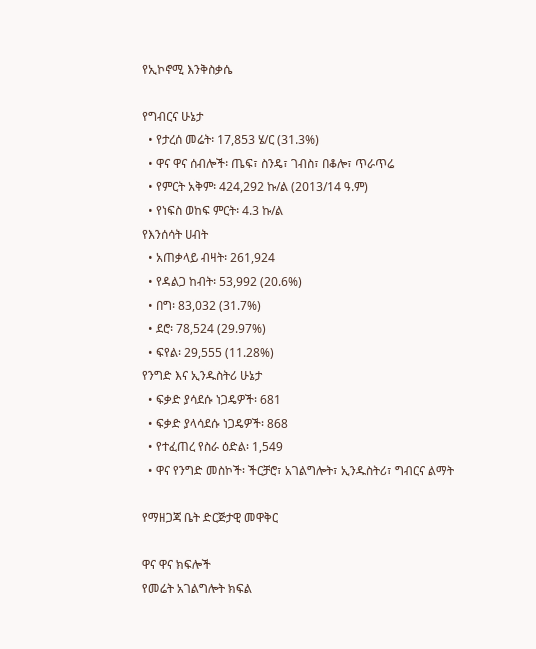የኢኮኖሚ እንቅስቃሴ

የግብርና ሁኔታ
  • የታረሰ መሬት፡ 17,853 ሄ/ር (31.3%)
  • ዋና ዋና ሰብሎች፡ ጤፍ፣ ስንዴ፣ ገብስ፣ በቆሎ፣ ጥራጥሬ
  • የምርት አቅም፡ 424,292 ኩ/ል (2013/14 ዓ.ም)
  • የነፍስ ወከፍ ምርት፡ 4.3 ኩ/ል
የእንሰሳት ሀብት
  • አጠቃላይ ብዛት፡ 261,924
  • የዳልጋ ከብት፡ 53,992 (20.6%)
  • በግ፡ 83,032 (31.7%)
  • ደሮ፡ 78,524 (29.97%)
  • ፍየል፡ 29,555 (11.28%)
የንግድ እና ኢንዱስትሪ ሁኔታ
  • ፍቃድ ያሳደሱ ነጋዴዎች፡ 681
  • ፍቃድ ያላሳደሱ ነጋዴዎች፡ 868
  • የተፈጠረ የስራ ዕድል፡ 1,549
  • ዋና የንግድ መስኮች፡ ችርቻሮ፣ አገልግሎት፣ ኢንዱስትሪ፣ ግብርና ልማት

የማዘጋጃ ቤት ድርጅታዊ መዋቅር

ዋና ዋና ክፍሎች
የመሬት አገልግሎት ክፍል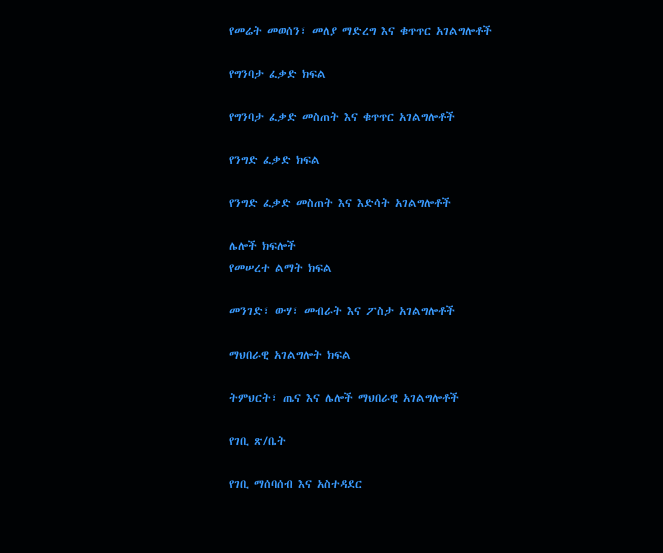የመሬት መወሰን፣ መለያ ማድረግ እና ቁጥጥር አገልግሎቶች

የግንባታ ፈቃድ ክፍል

የግንባታ ፈቃድ መስጠት እና ቁጥጥር አገልግሎቶች

የንግድ ፈቃድ ክፍል

የንግድ ፈቃድ መስጠት እና እድሳት አገልግሎቶች

ሌሎች ክፍሎች
የመሠረተ ልማት ክፍል

መንገድ፣ ውሃ፣ መብራት እና ፖስታ አገልግሎቶች

ማህበራዊ አገልግሎት ክፍል

ትምህርት፣ ጤና እና ሌሎች ማህበራዊ አገልግሎቶች

የገቢ ጽ/ቤት

የገቢ ማሰባሰብ እና አስተዳደር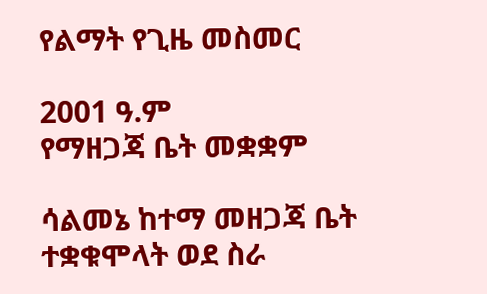የልማት የጊዜ መስመር

2001 ዓ.ም
የማዘጋጃ ቤት መቋቋም

ሳልመኔ ከተማ መዘጋጃ ቤት ተቋቁሞላት ወደ ስራ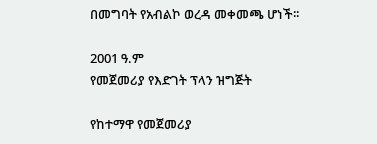በመግባት የአብልኮ ወረዳ መቀመጫ ሆነች፡፡

2001 ዓ.ም
የመጀመሪያ የእድገት ፕላን ዝግጅት

የከተማዋ የመጀመሪያ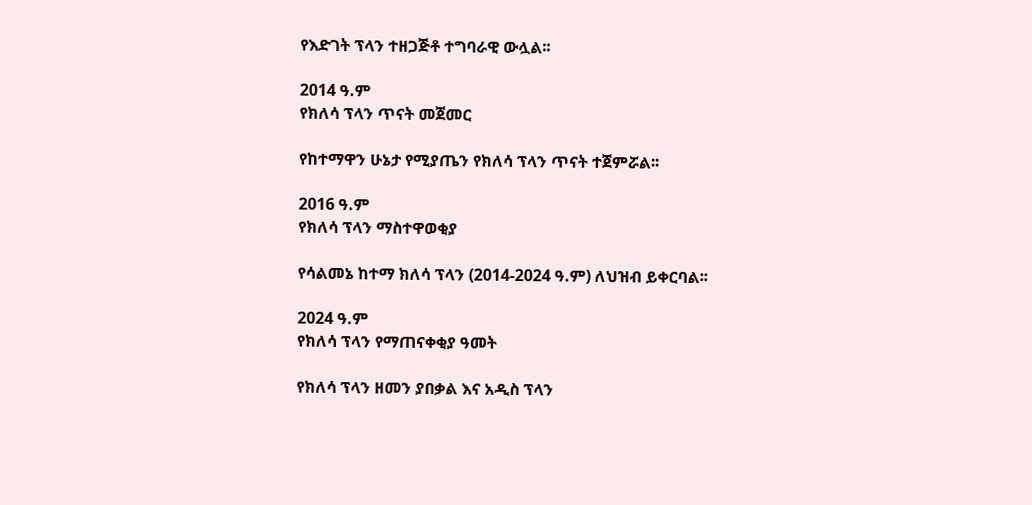የእድገት ፕላን ተዘጋጅቶ ተግባራዊ ውሏል፡፡

2014 ዓ.ም
የክለሳ ፕላን ጥናት መጀመር

የከተማዋን ሁኔታ የሚያጤን የክለሳ ፕላን ጥናት ተጀምሯል፡፡

2016 ዓ.ም
የክለሳ ፕላን ማስተዋወቂያ

የሳልመኔ ከተማ ክለሳ ፕላን (2014-2024 ዓ.ም) ለህዝብ ይቀርባል፡፡

2024 ዓ.ም
የክለሳ ፕላን የማጠናቀቂያ ዓመት

የክለሳ ፕላን ዘመን ያበቃል እና አዲስ ፕላን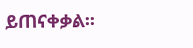ይጠናቀቃል፡፡